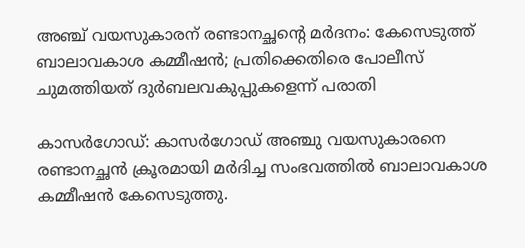അഞ്ച് വയസുകാരന് രണ്ടാനച്ഛൻ്റെ മർദനം: കേസെടുത്ത് ബാലാവകാശ കമ്മീഷൻ; പ്രതിക്കെതിരെ പോലീസ് ചുമത്തിയത് ദുർബലവകുപ്പുകളെന്ന് പരാതി

കാസർഗോഡ്: കാസർഗോഡ് അഞ്ചു വയസുകാരനെ രണ്ടാനച്ഛൻ ക്രൂരമായി മർദിച്ച സംഭവത്തിൽ ബാലാവകാശ കമ്മീഷൻ കേസെടുത്തു.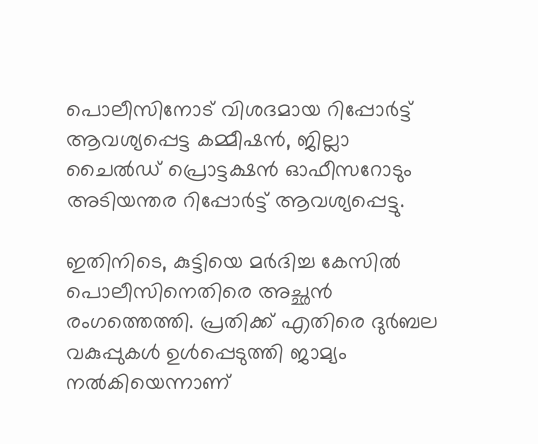പൊലീസിനോട് വിശദമായ റിപ്പോർട്ട് ആവശ്യപ്പെട്ട കമ്മീഷൻ, ജില്ലാ ചൈൽഡ് പ്രൊട്ടക്ഷൻ ഓഫീസറോടും അടിയന്തര റിപ്പോർട്ട് ആവശ്യപ്പെട്ടു.

ഇതിനിടെ, കുട്ടിയെ മർദിച്ച കേസിൽ പൊലീസിനെതിരെ അച്ഛൻ രംഗത്തെത്തി. പ്രതിക്ക് എതിരെ ദുർബല വകുപ്പുകൾ ഉൾപ്പെടുത്തി ജാമ്യം നൽകിയെന്നാണ്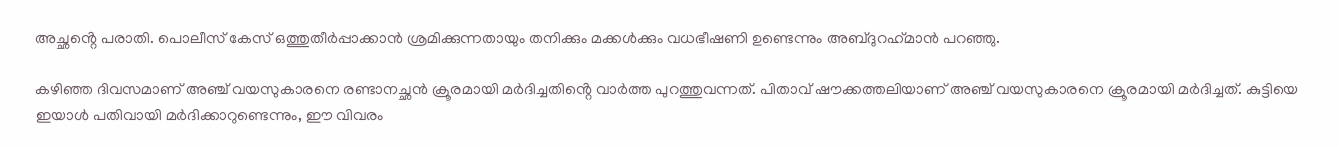അച്ഛൻ്റെ പരാതി. പൊലീസ് കേസ് ഒത്തുതീർപ്പാക്കാൻ ശ്രമിക്കുന്നതായും തനിക്കും മക്കൾക്കും വധഭീഷണി ഉണ്ടെന്നും അബ്‌ദുറഹ്‌മാൻ പറഞ്ഞു.

കഴിഞ്ഞ ദിവസമാണ് അഞ്ച് വയസുകാരനെ രണ്ടാനച്ഛൻ ക്രൂരമായി മർദിച്ചതിൻ്റെ വാർത്ത പുറത്തുവന്നത്. പിതാവ് ഷൗക്കത്തലിയാണ് അഞ്ച് വയസുകാരനെ ക്രൂരമായി മർദിച്ചത്. കുട്ടിയെ ഇയാൾ പതിവായി മർദിക്കാറുണ്ടെന്നും, ഈ വിവരം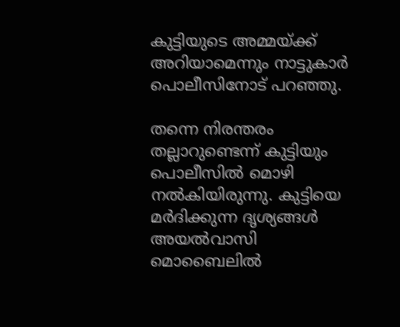കുട്ടിയുടെ അമ്മയ്ക്ക് അറിയാമെന്നും നാട്ടുകാർ പൊലീസിനോട് പറഞ്ഞു.

തന്നെ നിരന്തരം തല്ലാറുണ്ടെന്ന് കുട്ടിയും പൊലീസിൽ മൊഴി നൽകിയിരുന്നു. കുട്ടിയെ മർദിക്കുന്ന ദൃശ്യങ്ങൾ അയൽവാസി മൊബൈലിൽ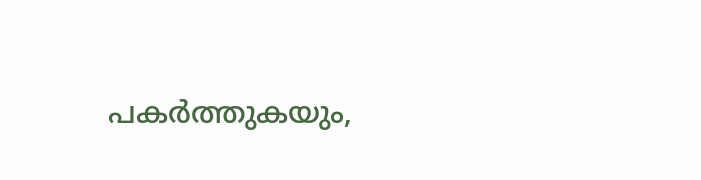പകർത്തുകയും,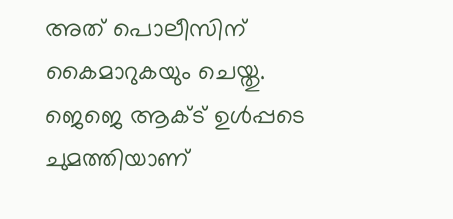അത് പൊലീസിന് കൈമാറുകയും ചെയ്തു. ജെജെ ആക്ട് ഉൾപ്പടെ ചുമത്തിയാണ്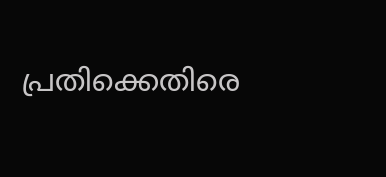പ്രതിക്കെതിരെ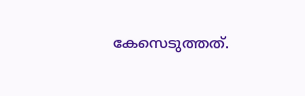കേസെടുത്തത്.